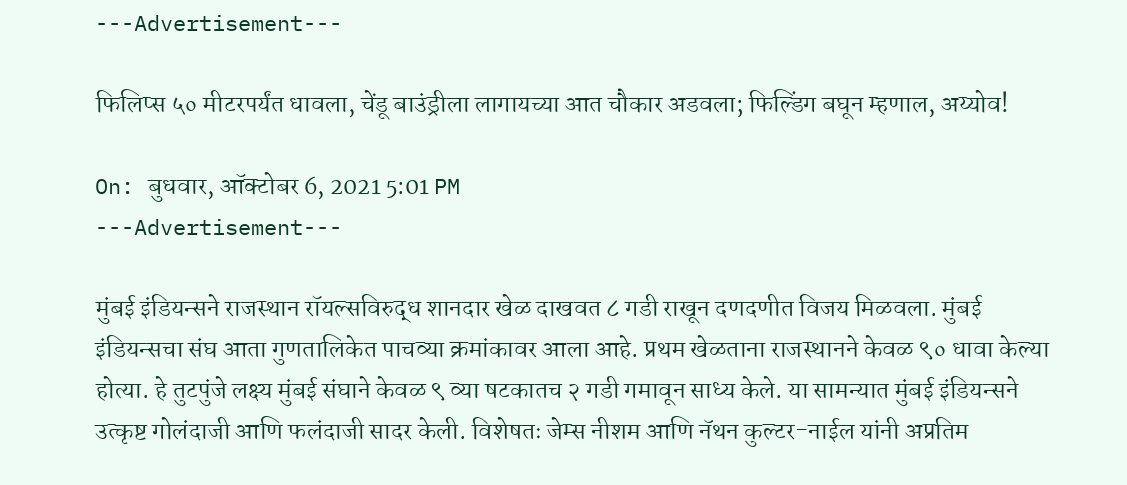---Advertisement---

फिलिप्स ५० मीटरपर्यंत धावला, चेंडू बाउंड्रीला लागायच्या आत चौकार अडवला; फिल्डिंग बघून म्हणाल, अय्योव!

On: बुधवार, ऑक्टोबर 6, 2021 5:01 PM
---Advertisement---

मुंबई इंडियन्सने राजस्थान रॉयल्सविरुद्ध शानदार खेळ दाखवत ८ गडी राखून दणदणीत विजय मिळवला. मुंबई इंडियन्सचा संघ आता गुणतालिकेत पाचव्या क्रमांकावर आला आहे. प्रथम खेळताना राजस्थानने केवळ ९० धावा केल्या होत्या. हे तुटपुंजे लक्ष्य मुंबई संघाने केवळ ९ व्या षटकातच २ गडी गमावून साध्य केले. या सामन्यात मुंबई इंडियन्सने उत्कृष्ट गोलंदाजी आणि फलंदाजी सादर केली. विशेषतः जेम्स नीशम आणि नॅथन कुल्टर-नाईल यांनी अप्रतिम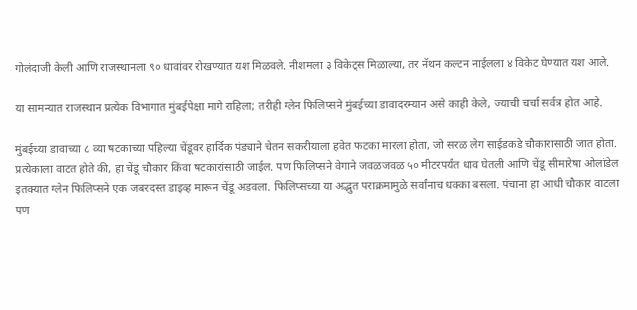गोलंदाजी केली आणि राजस्थानला ९० धावांवर रोखण्यात यश मिळवले. नीशमला ३ विकेट्स मिळाल्या, तर नॅथन कल्टन नाईलला ४ विकेट घेण्यात यश आले.

या सामन्यात राजस्थान प्रत्येक विभागात मुंबईपेक्षा मागे राहिला; तरीही ग्लेन फिलिप्सने मुंबईच्या डावादरम्यान असे काही केले, ज्याची चर्चा सर्वत्र होत आहे.

मुंबईच्या डावाच्या ८ व्या षटकाच्या पहिल्या चेंडूवर हार्दिक पंड्याने चेतन सकरीयाला हवेत फटका मारला होता, जो सरळ लेग साईडकडे चौकारासाठी जात होता. प्रत्येकाला वाटत होते की, हा चेंडू चौकार किंवा षटकारांसाठी जाईल. पण फिलिप्सने वेगाने जवळजवळ ५० मीटरपर्यंत धाव घेतली आणि चेंडू सीमारेषा ओलांडेल इतक्यात ग्लेन फिलिप्सने एक जबरदस्त डाइव्ह मारून चेंडू अडवला. फिलिप्सच्या या अद्भुत पराक्रमामुळे सर्वांनाच धक्का बसला. पंचाना हा आधी चौकार वाटला पण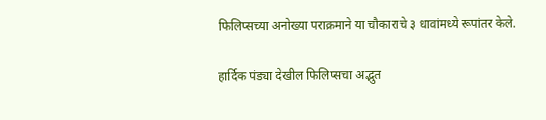फिलिप्सच्या अनोख्या पराक्रमाने या चौकाराचे ३ धावांमध्ये रूपांतर केले.

हार्दिक पंड्या देखील फिलिप्सचा अद्भुत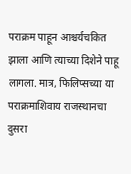पराक्रम पाहून आश्चर्यचकित झाला आणि त्याच्या दिशेने पाहू लागला. मात्र, फिलिप्सच्या या पराक्रमाशिवाय राजस्थानचा दुसरा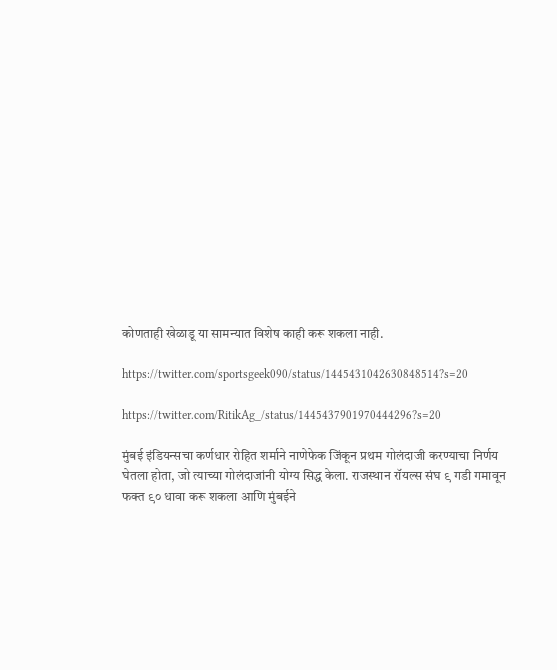कोणताही खेळाडू या सामन्यात विशेष काही करू शकला नाही.

https://twitter.com/sportsgeek090/status/1445431042630848514?s=20

https://twitter.com/RitikAg_/status/1445437901970444296?s=20

मुंबई इंडियन्सचा कर्णधार रोहित शर्माने नाणेफेक जिंकून प्रथम गोलंदाजी करण्याचा निर्णय घेतला होता, जो त्याच्या गोलंदाजांनी योग्य सिद्ध केला. राजस्थान रॉयल्स संघ ९ गडी गमावून फक्त ९० धावा करू शकला आणि मुंबईने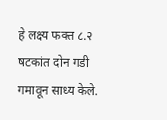हे लक्ष्य फक्त ८.२ षटकांत दोन गडी गमावून साध्य केले.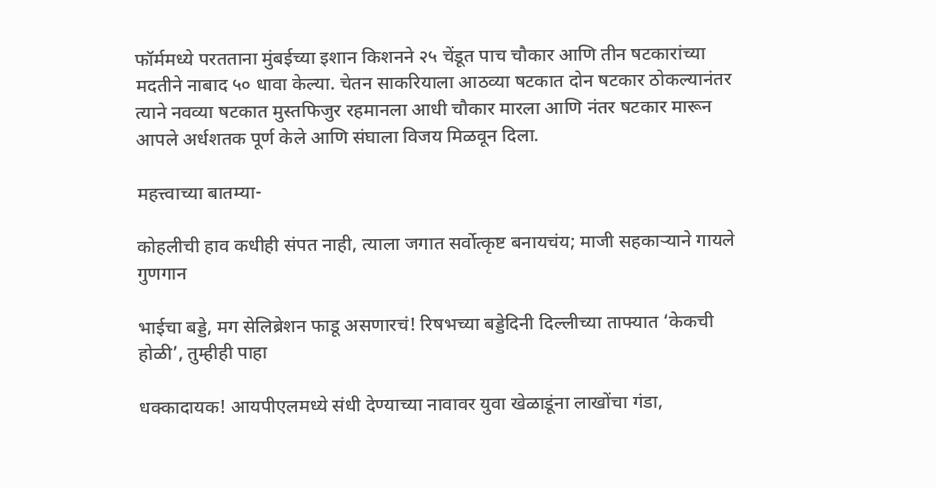फॉर्ममध्ये परतताना मुंबईच्या इशान किशनने २५ चेंडूत पाच चौकार आणि तीन षटकारांच्या मदतीने नाबाद ५० धावा केल्या. चेतन साकरियाला आठव्या षटकात दोन षटकार ठोकल्यानंतर त्याने नवव्या षटकात मुस्तफिजुर रहमानला आधी चौकार मारला आणि नंतर षटकार मारून आपले अर्धशतक पूर्ण केले आणि संघाला विजय मिळवून दिला.

महत्त्वाच्या बातम्या-

कोहलीची हाव कधीही संपत नाही, त्याला जगात सर्वोत्कृष्ट बनायचंय; माजी सहकाऱ्याने गायले गुणगान

भाईचा बड्डे, मग सेलिब्रेशन फाडू असणारचं! रिषभच्या बड्डेदिनी दिल्लीच्या ताफ्यात ‘केकची होळी’, तुम्हीही पाहा

धक्कादायक! आयपीएलमध्ये संधी देण्याच्या नावावर युवा खेळाडूंना लाखोंचा गंडा,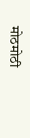मोठमोठी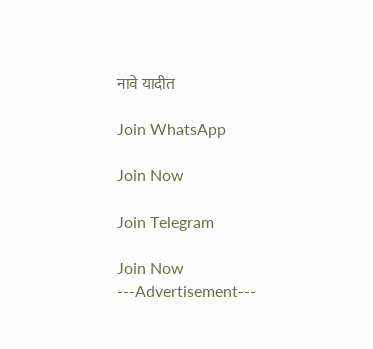नावे यादीत

Join WhatsApp

Join Now

Join Telegram

Join Now
---Advertisement---